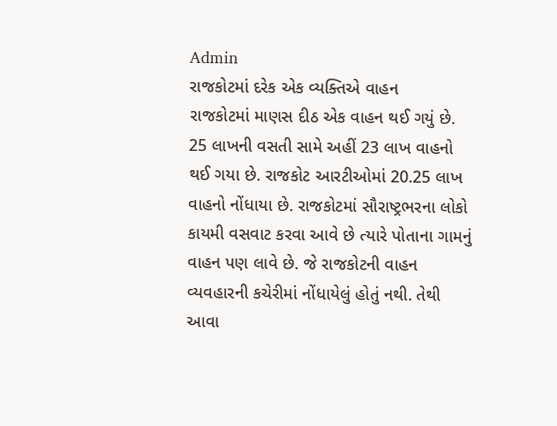Admin
રાજકોટમાં દરેક એક વ્યક્તિએ વાહન
રાજકોટમાં માણસ દીઠ એક વાહન થઈ ગયું છે. 25 લાખની વસતી સામે અહીં 23 લાખ વાહનો થઈ ગયા છે. રાજકોટ આરટીઓમાં 20.25 લાખ વાહનો નોંધાયા છે. રાજકોટમાં સૌરાષ્ટ્રભરના લોકો કાયમી વસવાટ કરવા આવે છે ત્યારે પોતાના ગામનું વાહન પણ લાવે છે. જે રાજકોટની વાહન વ્યવહારની કચેરીમાં નોંધાયેલું હોતું નથી. તેથી આવા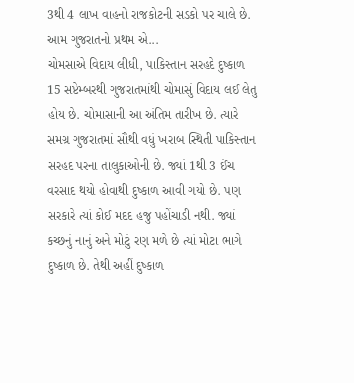3થી 4 લાખ વાહનો રાજકોટની સડકો પર ચાલે છે. આમ ગુજરાતનો પ્રથમ એ...
ચોમસાએ વિદાય લીધી, પાકિસ્તાન સરહદે દુષ્કાળ
15 સપ્ટેમ્બરથી ગુજરાતમાંથી ચોમાસું વિદાય લઈ લેતુ હોય છે. ચોમાસાની આ અંતિમ તારીખ છે. ત્યારે સમગ્ર ગુજરાતમાં સૌથી વધું ખરાબ સ્થિતી પાકિસ્તાન સરહદ પરના તાલુકાઓની છે. જ્યાં 1થી 3 ઈંચ વરસાદ થયો હોવાથી દુષ્કાળ આવી ગયો છે. પણ સરકારે ત્યાં કોઈ મદદ હજુ પહોંચાડી નથી. જ્યાં કચ્છનું નાનું અને મોટું રણ મળે છે ત્યાં મોટા ભાગે દુષ્કાળ છે. તેથી અહીં દુષ્કાળ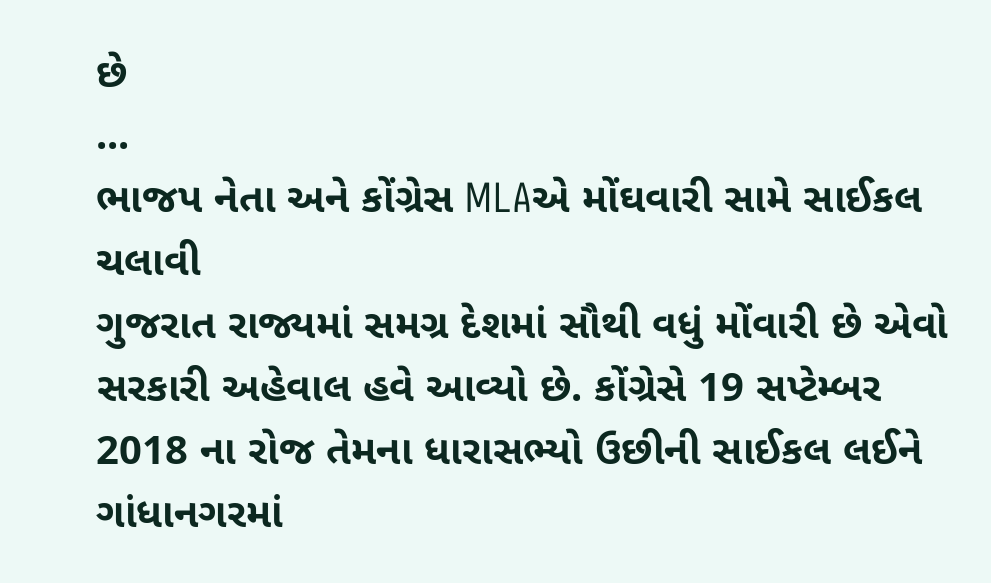છે
...
ભાજપ નેતા અને કોંગ્રેસ MLAએ મોંઘવારી સામે સાઈકલ ચલાવી
ગુજરાત રાજ્યમાં સમગ્ર દેશમાં સૌથી વધું મોંવારી છે એવો સરકારી અહેવાલ હવે આવ્યો છે. કોંગ્રેસે 19 સપ્ટેમ્બર 2018 ના રોજ તેમના ધારાસભ્યો ઉછીની સાઈકલ લઈને ગાંધાનગરમાં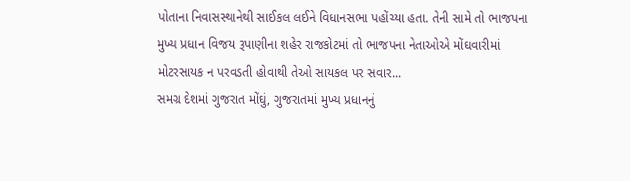પોતાના નિવાસસ્થાનેથી સાઈકલ લઈને વિધાનસભા પહોંચ્યા હતા. તેની સામે તો ભાજપના મુખ્ય પ્રધાન વિજય રૂપાણીના શહેર રાજકોટમાં તો ભાજપના નેતાઓએ મોંઘવારીમાં મોટરસાયક ન પરવડતી હોવાથી તેઓ સાયકલ પર સવાર...
સમગ્ર દેશમાં ગુજરાત મોંઘું, ગુજરાતમાં મુખ્ય પ્રધાનનું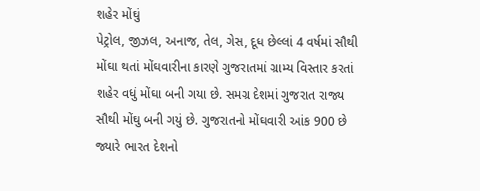શહેર મોંઘું
પેટ્રોલ, જીઝલ, અનાજ, તેલ, ગેસ, દૂધ છેલ્લાં 4 વર્ષમાં સૌથી મોંઘા થતાં મોંઘવારીના કારણે ગુજરાતમાં ગ્રામ્ય વિસ્તાર કરતાં શહેર વધું મોંઘા બની ગયા છે. સમગ્ર દેશમાં ગુજરાત રાજ્ય સૌથી મોંઘુ બની ગયું છે. ગુજરાતનો મોંઘવારી આંક 900 છે જ્યારે ભારત દેશનો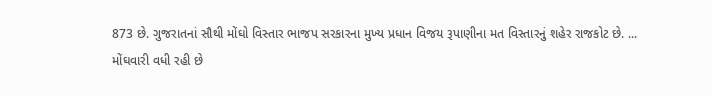873 છે. ગુજરાતનાં સૌથી મોંઘો વિસ્તાર ભાજપ સરકારના મુખ્ય પ્રધાન વિજય રૂપાણીના મત વિસ્તારનું શહેર રાજકોટ છે. ...
મોંઘવારી વધી રહી છે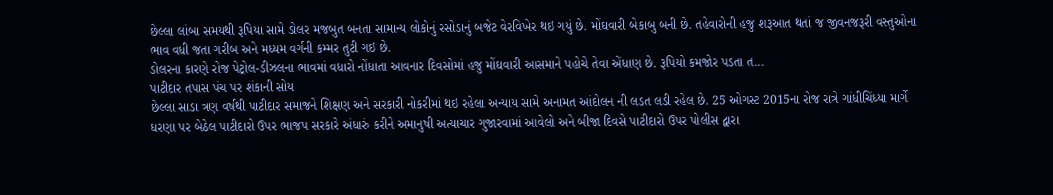છેલ્લા લાંબા સમયથી રૂપિયા સામે ડોલર મજબુત બનતા સામાન્ય લોકોનું રસોડાનું બજેટ વેરવિખેર થઇ ગયું છે. મોંઘવારી બેકાબુ બની છે. તહેવારોની હજુ શરૂઆત થતાં જ જીવનજરૂરી વસ્તુઓના ભાવ વધી જતા ગરીબ અને મધ્યમ વર્ગની કમ્મર તુટી ગઇ છે.
ડોલરના કારણે રોજ પેટ્રોલ-ડીઝલના ભાવમાં વધારો નોંધાતા આવનાર દિવસોમાં હજુ મોંઘવારી આસમાને પહોચે તેવા એંધાણ છે. રૂપિયો કમજોર પડતા ત...
પાટીદાર તપાસ પંચ પર શંકાની સોય
છેલ્લા સાડા ત્રણ વર્ષથી પાટીદાર સમાજને શિક્ષણ અને સરકારી નોકરીમાં થઇ રહેલા અન્યાય સામે અનામત આંદોલન ની લડત લડી રહેલ છે. 25 ઓગસ્ટ 2015ના રોજ રાત્રે ગાંધીચિંધ્યા માર્ગે ધરણા પર બેઠેલ પાટીદારો ઉપર ભાજપ સરકારે અંધારું કરીને અમાનુષી અત્યાચાર ગુજારવામાં આવેલો અને બીજા દિવસે પાટીદારો ઉપર પોલીસ દ્વારા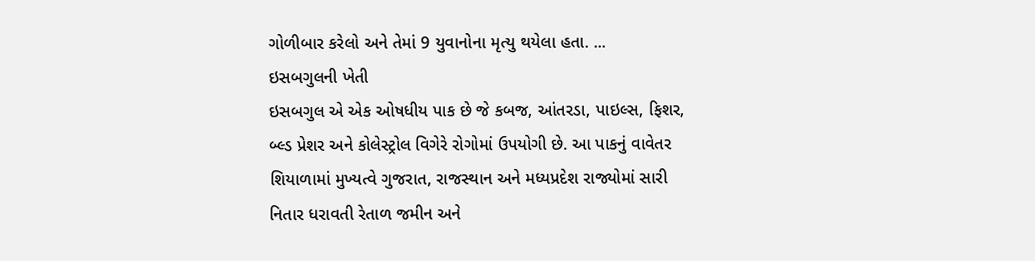ગોળીબાર કરેલો અને તેમાં 9 યુવાનોના મૃત્યુ થયેલા હતા. ...
ઇસબગુલની ખેતી
ઇસબગુલ એ એક ઓષધીય પાક છે જે કબજ, આંતરડા, પાઇલ્સ, ફિશર, બ્લ્ડ પ્રેશર અને કોલેસ્ટ્રોલ વિગેરે રોગોમાં ઉપયોગી છે. આ પાકનું વાવેતર શિયાળામાં મુખ્યત્વે ગુજરાત, રાજસ્થાન અને મધ્યપ્રદેશ રાજ્યોમાં સારી નિતાર ધરાવતી રેતાળ જમીન અને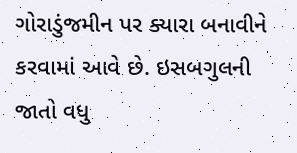ગોરાડુંજમીન પર ક્યારા બનાવીને કરવામાં આવે છે. ઇસબગુલની જાતો વધુ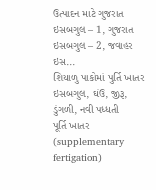ઉત્પાદન માટે ગુજરાત ઇસબગુલ – 1, ગુજરાત ઇસબગુલ – 2, જવાહર ઇસ...
શિયાળુ પાકોમાં પુર્તિ ખાતર ઇસબગુલ, ઘંઉ, જીરૂ, ડુંગળી, નવી પધ્ધતી
પૂર્તિ ખાતર (supplementary fertigation)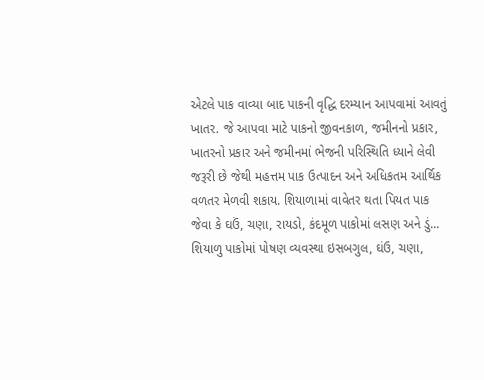એટલે પાક વાવ્યા બાદ પાકની વૃદ્ધિ દરમ્યાન આપવામાં આવતું ખાતર. જે આપવા માટે પાકનો જીવનકાળ, જમીનનો પ્રકાર, ખાતરનો પ્રકાર અને જમીનમાં ભેજની પરિસ્થિતિ ધ્યાને લેવી જરૂરી છે જેથી મહત્તમ પાક ઉત્પાદન અને અધિકતમ આર્થિક વળતર મેળવી શકાય. શિયાળામાં વાવેતર થતા પિયત પાક જેવા કે ઘઉં, ચણા, રાયડો, કંદમૂળ પાકોમાં લસણ અને ડું...
શિયાળુ પાકોમાં પોષણ વ્યવસ્થા ઇસબગુલ, ઘંઉ, ચણા,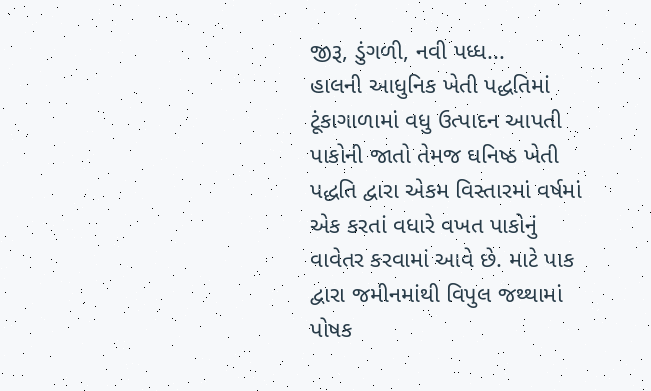જીરૂ, ડુંગળી, નવી પધ્ધ...
હાલની આધુનિક ખેતી પદ્ધતિમાં ટૂંકાગાળામાં વધુ ઉત્પાદન આપતી પાકોની જાતો તેમજ ઘનિષ્ઠ ખેતી પદ્ધતિ દ્વારા એકમ વિસ્તારમાં વર્ષમાં એક કરતાં વધારે વખત પાકોનું વાવેતર કરવામાં આવે છે. માટે પાક દ્વારા જમીનમાંથી વિપુલ જથ્થામાં પોષક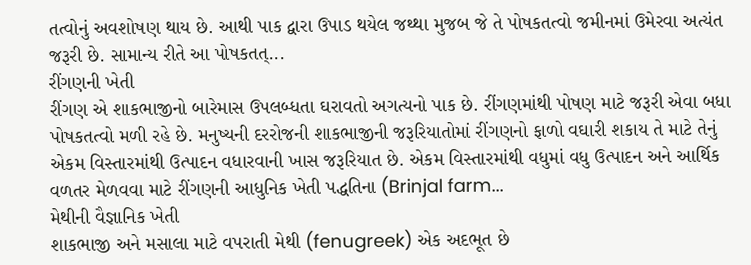તત્વોનું અવશોષણ થાય છે. આથી પાક દ્વારા ઉપાડ થયેલ જથ્થા મુજબ જે તે પોષકતત્વો જમીનમાં ઉમેરવા અત્યંત જરૂરી છે. સામાન્ય રીતે આ પોષકતત્...
રીંગણની ખેતી
રીંગણ એ શાકભાજીનો બારેમાસ ઉપલબ્ધતા ઘરાવતો અગત્યનો પાક છે. રીંગણમાંથી પોષણ માટે જરૂરી એવા બધા પોષકતત્વો મળી રહે છે. મનુષ્યની દરરોજની શાકભાજીની જરૂરિયાતોમાં રીંગણનો ફાળો વઘારી શકાય તે માટે તેનું એકમ વિસ્તારમાંથી ઉત્પાદન વધારવાની ખાસ જરૂરિયાત છે. એકમ વિસ્તારમાંથી વધુમાં વધુ ઉત્પાદન અને આર્થિક વળતર મેળવવા માટે રીંગણની આધુનિક ખેતી પદ્ધતિના (Brinjal farm...
મેથીની વૈજ્ઞાનિક ખેતી
શાકભાજી અને મસાલા માટે વપરાતી મેથી (fenugreek) એક અદભૂત છે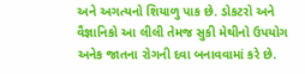અને અગત્યનો શિયાળુ પાક છે. ડોકટરો અને વૈજ્ઞાનિકો આ લીલી તેમજ સુકી મેથીનો ઉપયોગ અનેક જાતના રોગની દવા બનાવવામાં કરે છે.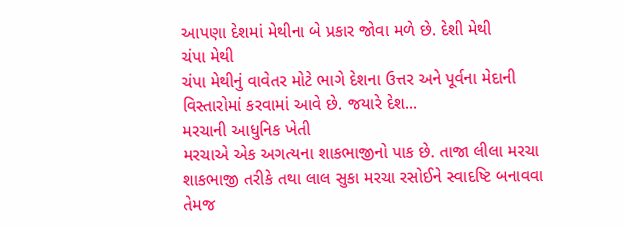આપણા દેશમાં મેથીના બે પ્રકાર જોવા મળે છે. દેશી મેથી
ચંપા મેથી
ચંપા મેથીનું વાવેતર મોટે ભાગે દેશના ઉત્તર અને પૂર્વના મેદાની વિસ્તારોમાં કરવામાં આવે છે. જયારે દેશ...
મરચાની આધુનિક ખેતી
મરચાએ એક અગત્યના શાકભાજીનો પાક છે. તાજા લીલા મરચા શાકભાજી તરીકે તથા લાલ સુકા મરચા રસોઈને સ્વાદષ્ટિ બનાવવા તેમજ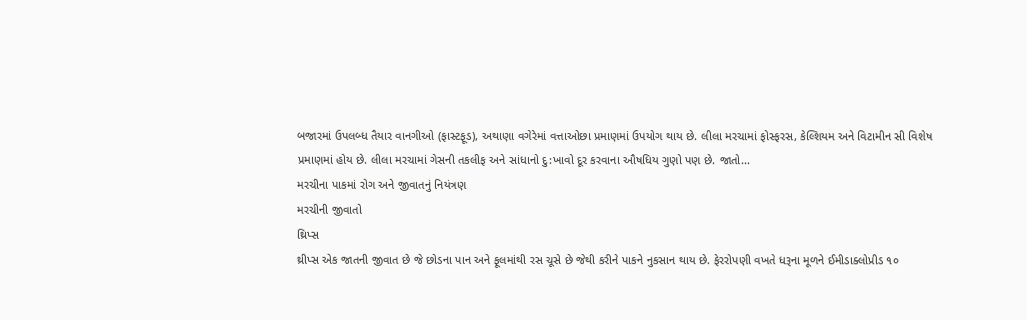બજારમાં ઉપલબ્ધ તૈયાર વાનગીઓ (ફાસ્ટફૂડ), અથાણા વગેરેમાં વત્તાઓછા પ્રમાણમાં ઉપયોગ થાય છે. લીલા મરચામાં ફોસ્ફરસ, કેલ્શિયમ અને વિટામીન સી વિશેષ પ્રમાણમાં હોય છે. લીલા મરચામાં ગેસની તકલીફ અને સાંધાનો દુ:ખાવો દૂર કરવાના ઔષધિય ગુણો પણ છે. જાતો...
મરચીના પાકમાં રોગ અને જીવાતનું નિયંત્રણ
મરચીની જીવાતો
થ્રિપ્સ
થ્રીપ્સ એક જાતની જીવાત છે જે છોડના પાન અને ફૂલમાંથી રસ ચૂસે છે જેથી કરીને પાકને નુકસાન થાય છે. ફેરરોપણી વખતે ધરૂના મૂળને ઈમીડાક્લોપ્રીડ ૧૦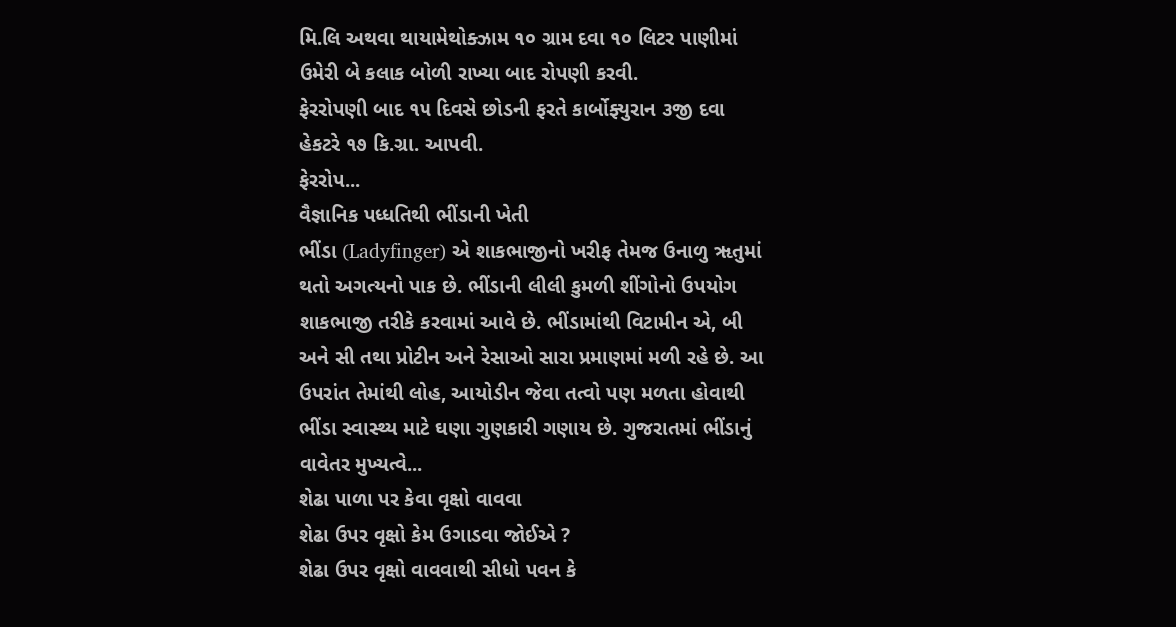મિ.લિ અથવા થાયામેથોક્ઝામ ૧૦ ગ્રામ દવા ૧૦ લિટર પાણીમાં ઉમેરી બે કલાક બોળી રાખ્યા બાદ રોપણી કરવી.
ફેરરોપણી બાદ ૧૫ દિવસે છોડની ફરતે કાર્બોફ્યુરાન ૩જી દવા હેકટરે ૧૭ કિ.ગ્રા. આપવી.
ફેરરોપ...
વૈજ્ઞાનિક પધ્ધતિથી ભીંડાની ખેતી
ભીંડા (Ladyfinger) એ શાકભાજીનો ખરીફ તેમજ ઉનાળુ ૠતુમાં થતો અગત્યનો પાક છે. ભીંડાની લીલી કુમળી શીંગોનો ઉપયોગ શાકભાજી તરીકે કરવામાં આવે છે. ભીંડામાંથી વિટામીન એ, બી અને સી તથા પ્રોટીન અને રેસાઓ સારા પ્રમાણમાં મળી રહે છે. આ ઉપરાંત તેમાંથી લોહ, આયોડીન જેવા તત્વો પણ મળતા હોવાથી ભીંડા સ્વાસ્થ્ય માટે ઘણા ગુણકારી ગણાય છે. ગુજરાતમાં ભીંડાનું વાવેતર મુખ્યત્વે...
શેઢા પાળા પર કેવા વૃક્ષો વાવવા
શેઢા ઉપર વૃક્ષો કેમ ઉગાડવા જોઈએ ?
શેઢા ઉપર વૃક્ષો વાવવાથી સીધો પવન કે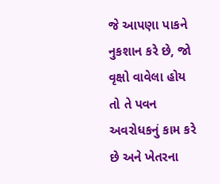જે આપણા પાકને નુકશાન કરે છે, જો વૃક્ષો વાવેલા હોય તો તે પવન અવરોધકનું કામ કરે છે અને ખેતરના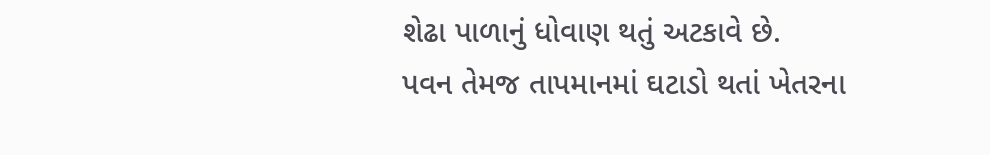શેઢા પાળાનું ધોવાણ થતું અટકાવે છે.
પવન તેમજ તાપમાનમાં ઘટાડો થતાં ખેતરના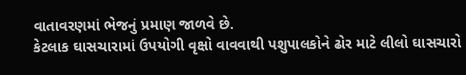વાતાવરણમાં ભેજનું પ્રમાણ જાળવે છે.
કેટલાક ઘાસચારામાં ઉપયોગી વૃક્ષો વાવવાથી પશુપાલકોને ઢોર માટે લીલો ઘાસચારો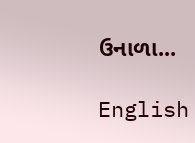ઉનાળા...

English